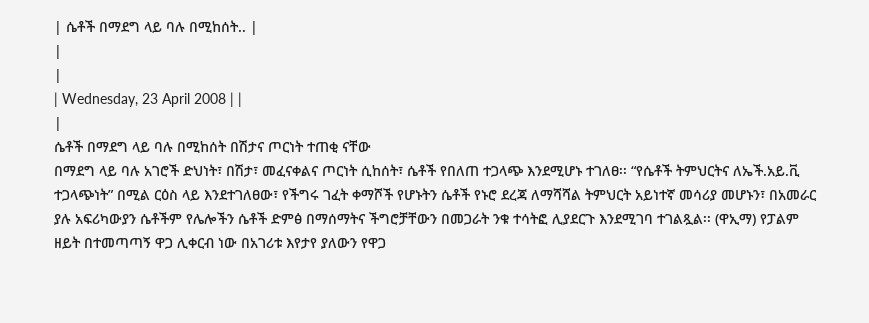| ሴቶች በማደግ ላይ ባሉ በሚከሰት.. |
|
|
| Wednesday, 23 April 2008 | |
|
ሴቶች በማደግ ላይ ባሉ በሚከሰት በሽታና ጦርነት ተጠቂ ናቸው
በማደግ ላይ ባሉ አገሮች ድህነት፣ በሽታ፣ መፈናቀልና ጦርነት ሲከሰት፣ ሴቶች የበለጠ ተጋላጭ እንደሚሆኑ ተገለፀ፡፡ “የሴቶች ትምህርትና ለኤች.አይ.ቪ ተጋላጭነት” በሚል ርዕስ ላይ እንደተገለፀው፣ የችግሩ ገፈት ቀማሾች የሆኑትን ሴቶች የኑሮ ደረጃ ለማሻሻል ትምህርት አይነተኛ መሳሪያ መሆኑን፣ በአመራር ያሉ አፍሪካውያን ሴቶችም የሌሎችን ሴቶች ድምፅ በማሰማትና ችግሮቻቸውን በመጋራት ንቁ ተሳትፎ ሊያደርጉ እንደሚገባ ተገልጿል፡፡ (ዋኢማ) የፓልም ዘይት በተመጣጣኝ ዋጋ ሊቀርብ ነው በአገሪቱ እየታየ ያለውን የዋጋ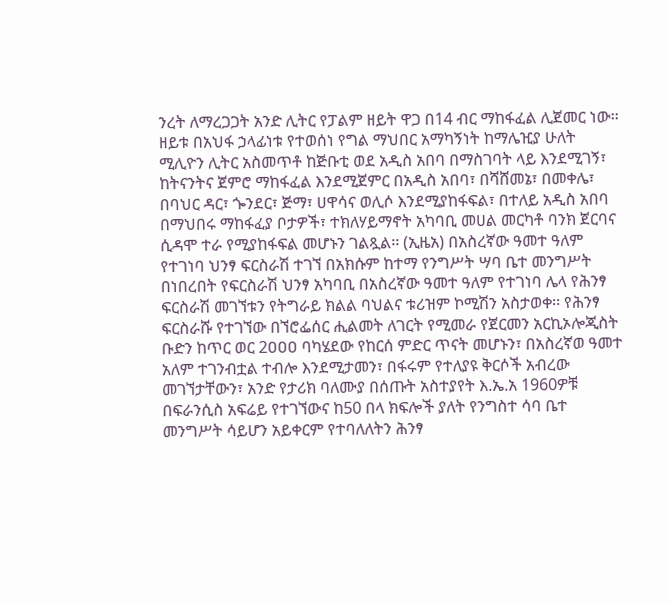ንረት ለማረጋጋት አንድ ሊትር የፓልም ዘይት ዋጋ በ14 ብር ማከፋፈል ሊጀመር ነው፡፡ ዘይቱ በአህፋ ኃላፊነቱ የተወሰነ የግል ማህበር አማካኝነት ከማሌዢያ ሁለት ሚሊዮን ሊትር አስመጥቶ ከጅቡቲ ወደ አዲስ አበባ በማስገባት ላይ እንደሚገኝ፣ ከትናንትና ጀምሮ ማከፋፈል እንደሚጀምር በአዲስ አበባ፣ በሻሸመኔ፣ በመቀሌ፣ በባህር ዳር፣ ጐንደር፣ ጅማ፣ ሀዋሳና ወሊሶ እንደሚያከፋፍል፣ በተለይ አዲስ አበባ በማህበሩ ማከፋፈያ ቦታዎች፣ ተክለሃይማኖት አካባቢ መሀል መርካቶ ባንክ ጀርባና ሲዳሞ ተራ የሚያከፋፍል መሆኑን ገልጿል፡፡ (ኢዜአ) በአስረኛው ዓመተ ዓለም የተገነባ ህንፃ ፍርስራሽ ተገኘ በአክሱም ከተማ የንግሥት ሣባ ቤተ መንግሥት በነበረበት የፍርስራሽ ህንፃ አካባቢ በአስረኛው ዓመተ ዓለም የተገነባ ሌላ የሕንፃ ፍርስራሽ መገኘቱን የትግራይ ክልል ባህልና ቱሪዝም ኮሚሽን አስታወቀ፡፡ የሕንፃ ፍርስራሹ የተገኘው በኘሮፌሰር ሒልመት ለገርት የሚመራ የጀርመን አርኪኦሎጂስት ቡድን ከጥር ወር 2ዐዐዐ ባካሄደው የከርሰ ምድር ጥናት መሆኑን፣ በአስረኛወ ዓመተ አለም ተገንብቷል ተብሎ እንደሚታመን፣ በፋሩም የተለያዩ ቅርሶች አብረው መገኘታቸውን፣ አንድ የታሪክ ባለሙያ በሰጡት አስተያየት እ.ኤ.አ 1960ዎቹ በፍራንሲስ አፍሬይ የተገኘውና ከ50 በላ ክፍሎች ያለት የንግስተ ሳባ ቤተ መንግሥት ሳይሆን አይቀርም የተባለለትን ሕንፃ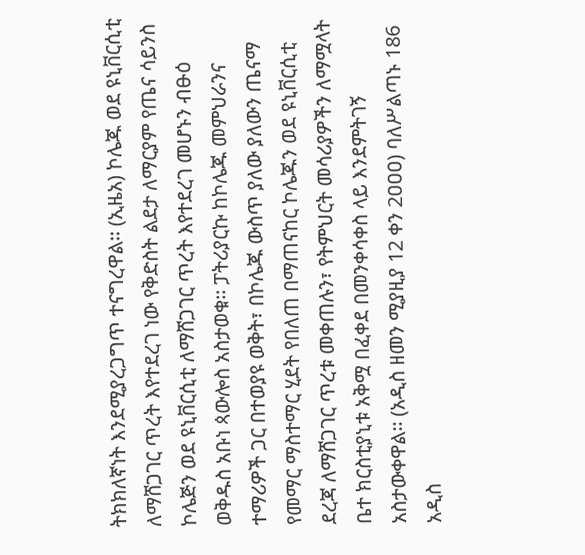ትክክለኛነት እንደሚያረጋግጥ ተናግረዋል፡፡ (ኢዜአ) ኮሌጁ ወደ ዩኒቨርሲቲ ለማሸጋገር ጥረት እየተደረገ ነው የቅድስት ልደታ ለማርያም የጤና ሳይንስ ኮሌጅን ወደ ዩኒቨርሲቲ ለማሸጋገር ጥረት እየተደረገ መሆኑን ብፁዕ ወቅዱስ አቡነ ጳውሎስ አስታወቁ፡፡ ፓትሪያርኩ ከኮሌጁ መምህራንና ተማሪዎች ጋር በተወያዩ ወቅት፣ በኮሌጁ ውስጥ ያለው ያለውን ጤናማ የመማር ማስተማር ሂደት የበለጠ በማጠናከር ኮሌጁን ወደ ዩኒቨርሲቲ ደረጃ ለማሸጋገር ጥረቱ መቀጠሉን፣ የትምህርት መሳሪያዎችን ለማሟላት ቤተ ክርስቲያኒቱ አቅሟ በፈቀደ በመንቀሳቀስ ላይ እንደምትገኝ አስታውቀዋል፡፡ (አዲስ ዘመን ሚያዚያ 12 ቀን 2ዐዐዐ) ባለሥልጣኑ 186 አዲስ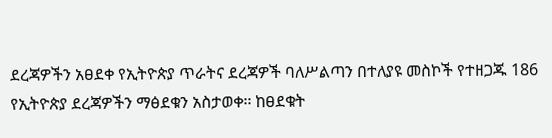ደረጃዎችን አፀደቀ የኢትዮጵያ ጥራትና ደረጃዎች ባለሥልጣን በተለያዩ መስኮች የተዘጋጁ 186 የኢትዮጵያ ደረጃዎችን ማፅደቁን አስታወቀ፡፡ ከፀደቁት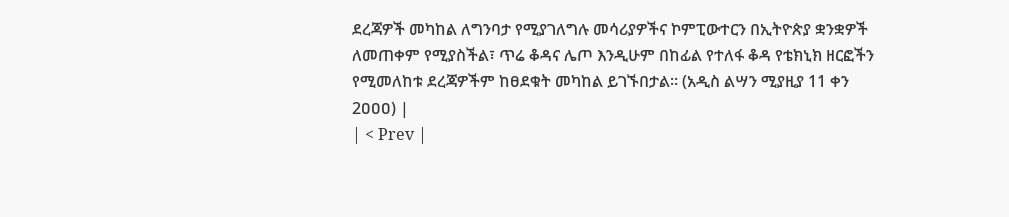ደረጃዎች መካከል ለግንባታ የሚያገለግሉ መሳሪያዎችና ኮምፒውተርን በኢትዮጵያ ቋንቋዎች ለመጠቀም የሚያስችል፣ ጥሬ ቆዳና ሌጦ እንዲሁም በከፊል የተለፋ ቆዳ የቴክኒክ ዘርፎችን የሚመለከቱ ደረጃዎችም ከፀደቁት መካከል ይገኙበታል፡፡ (አዲስ ልሣን ሚያዚያ 11 ቀን 2ዐዐዐ) |
| < Prev |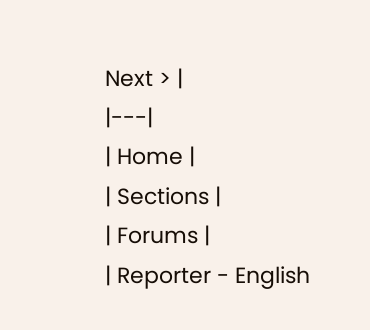Next > |
|---|
| Home |
| Sections |
| Forums |
| Reporter - English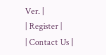Ver. |
| Register |
| Contact Us |